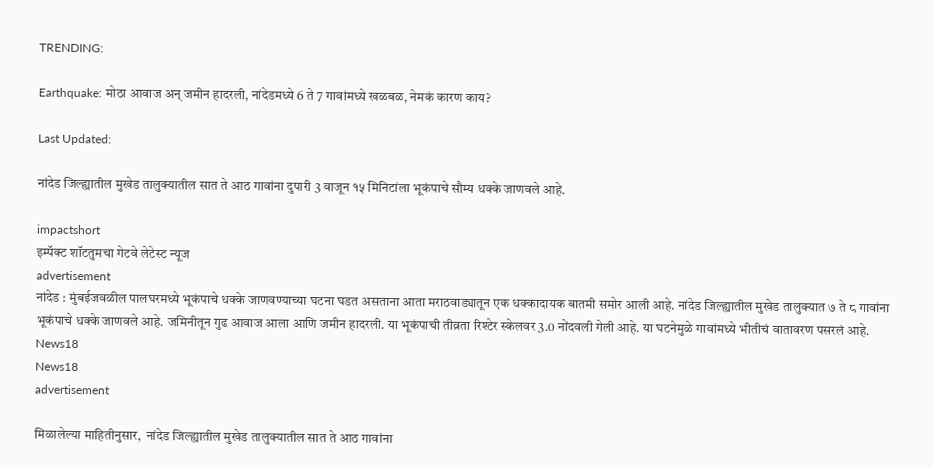TRENDING:

Earthquake: मोठा आवाज अन् जमीन हादरली, नांदेडमध्ये 6 ते 7 गावांमध्ये खळबळ, नेमकं कारण काय?

Last Updated:

नांदेड जिल्ह्यातील मुखेड तालुक्यातील सात ते आठ गावांना दुपारी 3 वाजून १५ मिनिटांला भूकंपाचे सौम्य धक्के जाणवले आहे.

impactshort
इम्पॅक्ट शॉटतुमचा गेटवे लेटेस्ट न्यूज
advertisement
नांदेड : मुंबईजवळील पालघरमध्ये भूकंपाचे धक्के जाणवण्याच्या घटना घडत असताना आता मराठवाड्यातून एक धक्कादायक बातमी समोर आली आहे. नांदेड जिल्ह्यातील मुखेड तालुक्यात ७ ते ८ गावांना भूकंपाचे धक्के जाणवले आहे. जमिनीतून गुढ आवाज आला आणि जमीन हादरली. या भूकंपाची तीव्रता रिश्टेर स्केलवर 3.0 नोंदवली गेली आहे. या घटनेमुळे गावांमध्ये भीतीचं वातावरण पसरलं आहे.
News18
News18
advertisement

मिळालेल्या माहितीनुसार,  नांदेड जिल्ह्यातील मुखेड तालुक्यातील सात ते आठ गावांना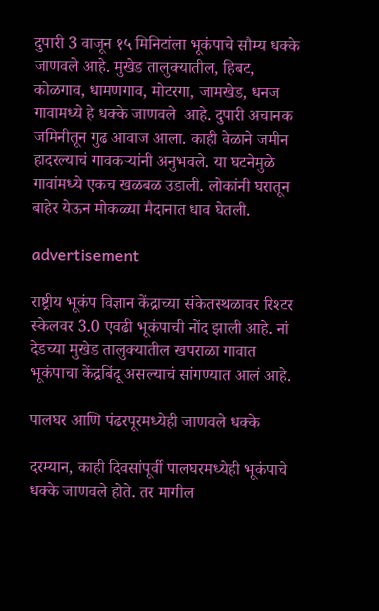दुपारी 3 वाजून १५ मिनिटांला भूकंपाचे सौम्य धक्के जाणवले आहे. मुखेड तालुक्यातील, हिबट, कोळगाव, धामणगाव, मोटरगा, जामखेड, धनज गावामध्ये हे धक्के जाणवले  आहे. दुपारी अचानक  जमिनीतून गुढ आवाज आला. काही वेळाने जमीन हादरल्याचं गावकऱ्यांनी अनुभवले. या घटनेमुळे गावांमध्ये एकच खळबळ उडाली. लोकांनी घरातून बाहेर येऊन मोकळ्या मैदानात धाव घेतली.

advertisement

राष्ट्रीय भूकंप विज्ञान केंद्राच्या संकेतस्थळावर रिश्टर स्केलवर 3.0 एवढी भूकंपाची नोंद झाली आहे. नां देडच्या मुखेड तालुक्यातील खपराळा गावात भूकंपाचा केंद्रबिंदू असल्याचं सांगण्यात आलं आहे.

पालघर आणि पंढरपूरमध्येही जाणवले धक्के

दरम्यान, काही दिवसांपूर्वी पालघरमध्येही भूकंपाचे धक्के जाणवले होते. तर मागील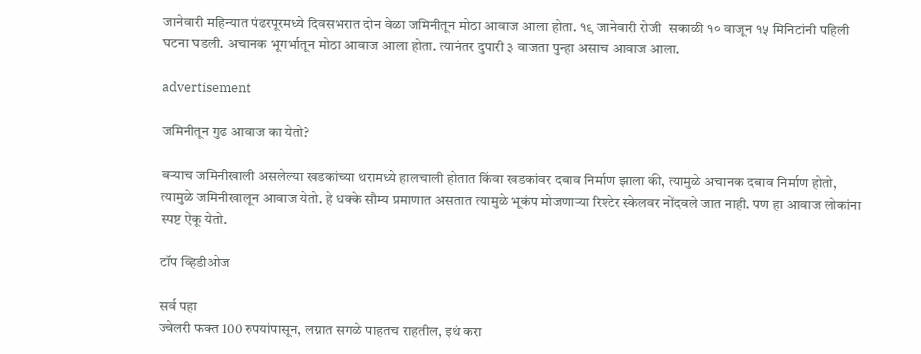जानेवारी महिन्यात पंढरपूरमध्ये दिवसभरात दोन वेळा जमिनीतून मोठा आवाज आला होता. १९ जानेवारी रोजी  सकाळी १० वाजून १५ मिनिटांनी पहिली घटना घडली. अचानक भूगर्भातून मोठा आवाज आला होता. त्यानंतर दुपारी ३ वाजता पुन्हा असाच आवाज आला.

advertisement

जमिनीतून गुढ आवाज का येतो?

बऱ्याच जमिनीखाली असलेल्या खडकांच्या थरामध्ये हालचाली होतात किंवा खडकांवर दबाव निर्माण झाला की, त्यामुळे अचानक दबाव निर्माण होतो, त्यामुळे जमिनीखालून आवाज येतो. हे धक्के सौम्य प्रमाणात असतात त्यामुळे भूकंप मोजणाऱ्या रिश्टेर स्केलवर नोंदवले जात नाही. पण हा आवाज लोकांना स्पष्ट ऐकू येतो.

टॉप व्हिडीओज

सर्व पहा
ज्वेलरी फक्त 100 रुपयांपासून, लग्नात सगळे पाहतच राहतील, इथं करा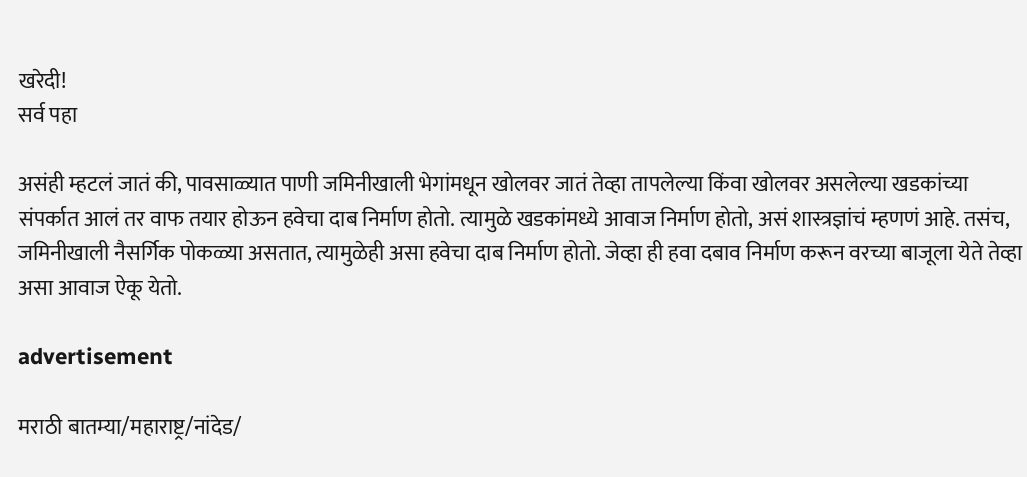खरेदी!
सर्व पहा

असंही म्हटलं जातं की, पावसाळ्यात पाणी जमिनीखाली भेगांमधून खोलवर जातं तेव्हा तापलेल्या किंवा खोलवर असलेल्या खडकांच्या संपर्कात आलं तर वाफ तयार होऊन हवेचा दाब निर्माण होतो. त्यामुळे खडकांमध्ये आवाज निर्माण होतो, असं शास्त्रज्ञांचं म्हणणं आहे. तसंच, जमिनीखाली नैसर्गिक पोकळ्या असतात, त्यामुळेही असा हवेचा दाब निर्माण होतो. जेव्हा ही हवा दबाव निर्माण करून वरच्या बाजूला येते तेव्हा असा आवाज ऐकू येतो.

advertisement

मराठी बातम्या/महाराष्ट्र/नांदेड/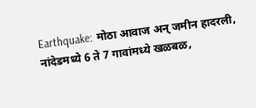Earthquake: मोठा आवाज अन् जमीन हादरली, नांदेडमध्ये 6 ते 7 गावांमध्ये खळबळ,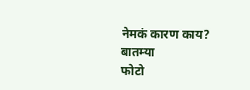नेमकं कारण काय?
बातम्या
फोटो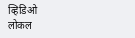व्हिडिओ
लोकल